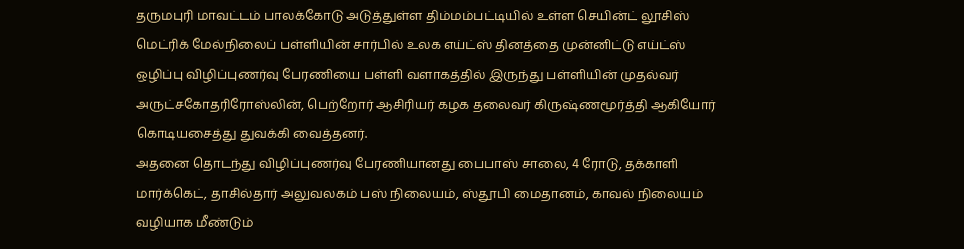தருமபுரி மாவட்டம் பாலக்கோடு அடுத்துள்ள திம்மம்பட்டியில் உள்ள செயின்ட் லூசிஸ் மெட்ரிக் மேல்நிலைப் பள்ளியின் சார்பில் உலக எய்ட்ஸ் தினத்தை முன்னிட்டு எய்ட்ஸ் ஒழிப்பு விழிப்புணர்வு பேரணியை பள்ளி வளாகத்தில் இருந்து பள்ளியின் முதல்வர் அருட்சகோதரிரோஸ்லின், பெற்றோர் ஆசிரியர் கழக தலைவர் கிருஷ்ணமூர்த்தி ஆகியோர் கொடியசைத்து துவக்கி வைத்தனர்.
அதனை தொடந்து விழிப்புணர்வு பேரணியானது பைபாஸ் சாலை, 4 ரோடு, தக்காளி மார்க்கெட், தாசில்தார் அலுவலகம் பஸ் நிலையம், ஸ்தூபி மைதானம், காவல் நிலையம் வழியாக மீண்டும்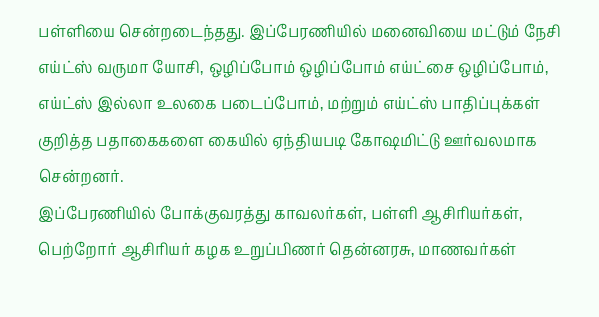பள்ளியை சென்றடைந்தது. இப்பேரணியில் மனைவியை மட்டும் நேசி எய்ட்ஸ் வருமா யோசி, ஒழிப்போம் ஒழிப்போம் எய்ட்சை ஒழிப்போம், எய்ட்ஸ் இல்லா உலகை படைப்போம், மற்றும் எய்ட்ஸ் பாதிப்புக்கள் குறித்த பதாகைகளை கையில் ஏந்தியபடி கோஷமிட்டு ஊர்வலமாக சென்றனர்.
இப்பேரணியில் போக்குவரத்து காவலர்கள், பள்ளி ஆசிரியர்கள், பெற்றோர் ஆசிரியர் கழக உறுப்பிணர் தென்னரசு, மாணவர்கள்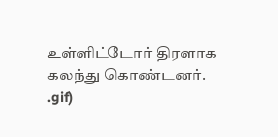உள்ளிட்டோர் திரளாக கலந்து கொண்டனர்.
.gif)